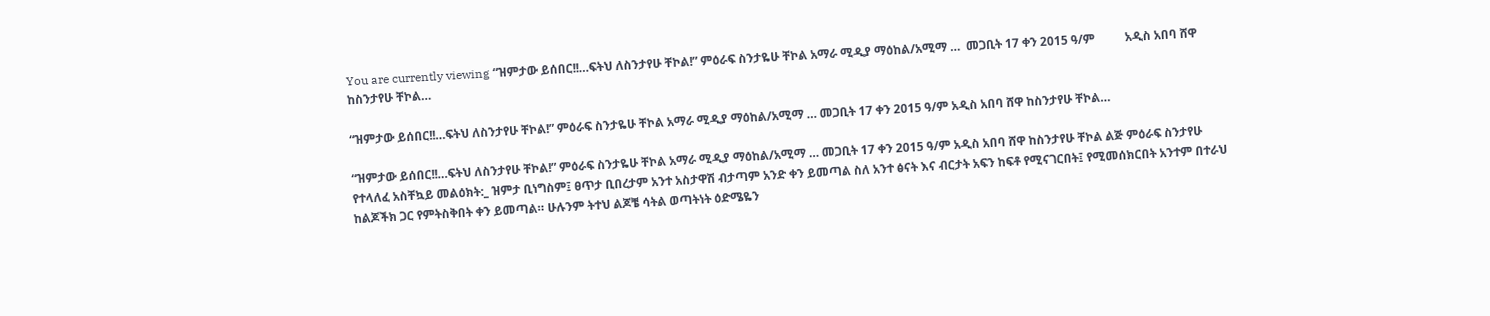You are currently viewing “ዝምታው ይሰበር!!…ፍትህ ለስንታየሁ ቸኮል!” ምዕራፍ ስንታዬሁ ቸኮል አማራ ሚዲያ ማዕከል/አሚማ …  መጋቢት 17 ቀን 2015 ዓ/ም          አዲስ አበባ ሸዋ ከስንታየሁ ቸኮል…

“ዝምታው ይሰበር!!…ፍትህ ለስንታየሁ ቸኮል!” ምዕራፍ ስንታዬሁ ቸኮል አማራ ሚዲያ ማዕከል/አሚማ … መጋቢት 17 ቀን 2015 ዓ/ም አዲስ አበባ ሸዋ ከስንታየሁ ቸኮል…

“ዝምታው ይሰበር!!…ፍትህ ለስንታየሁ ቸኮል!” ምዕራፍ ስንታዬሁ ቸኮል አማራ ሚዲያ ማዕከል/አሚማ … መጋቢት 17 ቀን 2015 ዓ/ም አዲስ አበባ ሸዋ ከስንታየሁ ቸኮል ልጅ ምዕራፍ ስንታየሁ የተላለፈ አስቸኳይ መልዕክት:_ ዝምታ ቢነግስም፤ ፀጥታ ቢበረታም አንተ አስታዋሽ ብታጣም አንድ ቀን ይመጣል ስለ አንተ ፅናት እና ብርታት አፍን ከፍቶ የሚናገርበት፤ የሚመሰክርበት አንተም በተራህ ከልጆችክ ጋር የምትስቅበት ቀን ይመጣል። ሁሉንም ትተህ ልጆቼ ሳትል ወጣትነት ዕድሜዬን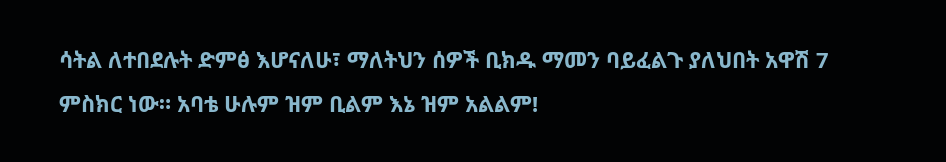ሳትል ለተበደሉት ድምፅ እሆናለሁ፣ ማለትህን ሰዎች ቢክዱ ማመን ባይፈልጉ ያለህበት አዋሽ 7 ምስክር ነው። አባቴ ሁሉም ዝም ቢልም እኔ ዝም አልልም!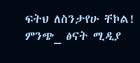ፍትህ ለስንታየሁ ቸኮል! ምንጭ_ ፅናት ሚዲያ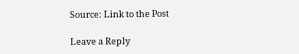Source: Link to the Post

Leave a Reply